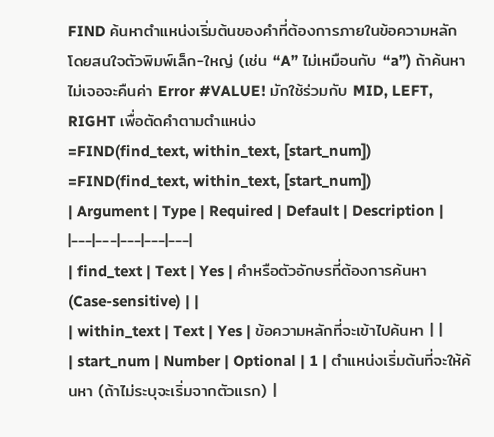FIND ค้นหาตำแหน่งเริ่มต้นของคำที่ต้องการภายในข้อความหลัก โดยสนใจตัวพิมพ์เล็ก-ใหญ่ (เช่น “A” ไม่เหมือนกับ “a”) ถ้าค้นหาไม่เจอจะคืนค่า Error #VALUE! มักใช้ร่วมกับ MID, LEFT, RIGHT เพื่อตัดคำตามตำแหน่ง
=FIND(find_text, within_text, [start_num])
=FIND(find_text, within_text, [start_num])
| Argument | Type | Required | Default | Description |
|---|---|---|---|---|
| find_text | Text | Yes | คำหรือตัวอักษรที่ต้องการค้นหา (Case-sensitive) | |
| within_text | Text | Yes | ข้อความหลักที่จะเข้าไปค้นหา | |
| start_num | Number | Optional | 1 | ตำแหน่งเริ่มต้นที่จะให้ค้นหา (ถ้าไม่ระบุจะเริ่มจากตัวแรก) |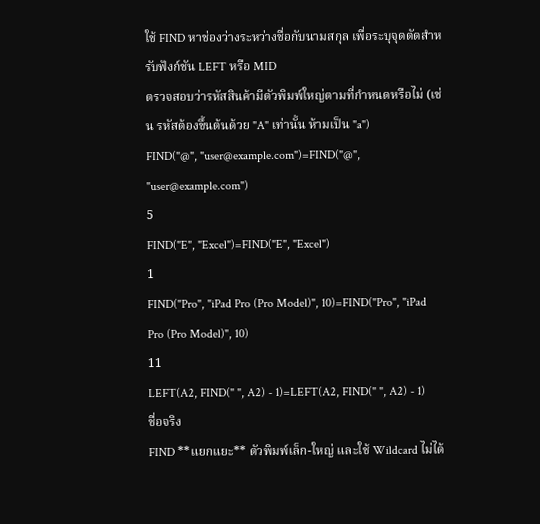ใช้ FIND หาช่องว่างระหว่างชื่อกับนามสกุล เพื่อระบุจุดตัดสำหรับฟังก์ชัน LEFT หรือ MID
ตรวจสอบว่ารหัสสินค้ามีตัวพิมพ์ใหญ่ตามที่กำหนดหรือไม่ (เช่น รหัสต้องขึ้นต้นด้วย "A" เท่านั้น ห้ามเป็น "a")
FIND("@", "user@example.com")=FIND("@", "user@example.com")
5
FIND("E", "Excel")=FIND("E", "Excel")
1
FIND("Pro", "iPad Pro (Pro Model)", 10)=FIND("Pro", "iPad Pro (Pro Model)", 10)
11
LEFT(A2, FIND(" ", A2) - 1)=LEFT(A2, FIND(" ", A2) - 1)
ชื่อจริง
FIND **แยกแยะ** ตัวพิมพ์เล็ก-ใหญ่ และใช้ Wildcard ไม่ได้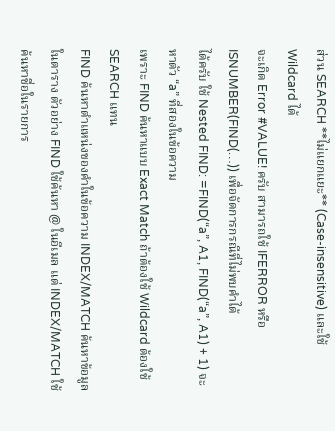ส่วน SEARCH **ไม่แยกแยะ** (Case-insensitive) และใช้ Wildcard ได้
จะเกิด Error #VALUE! ครับ สามารถใช้ IFERROR หรือ ISNUMBER(FIND(…)) เพื่อจัดการกรณีที่ไม่พบคำได้
ได้ครับ ใช้ Nested FIND: =FIND(“a”, A1, FIND(“a”, A1) + 1) จะหาตัว “a” ที่สองในข้อความ
เพราะ FIND ค้นหาแบบ Exact Match ถ้าต้องใช้ Wildcard ต้องใช้ SEARCH แทน
FIND ค้นหาตำแหน่งของคำในข้อความ INDEX/MATCH ค้นหาข้อมูลในตาราง ตัวอย่าง FIND ใช้ค้นหา @ ในอีเมล แต่ INDEX/MATCH ใช้ค้นหาชื่อในรายการ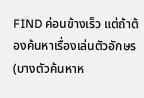FIND ค่อนข้างเร็ว แต่ถ้าต้องค้นหาเรื่องเล่นตัวอักษร (บางตัวค้นหาห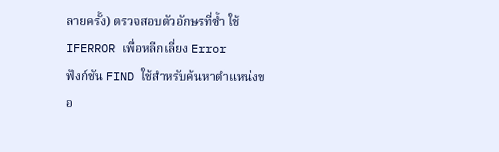ลายครั้ง) ตรวจสอบตัวอักษรที่ซ้ำ ใช้ IFERROR เพื่อหลีกเลี่ยง Error
ฟังก์ชัน FIND ใช้สำหรับค้นหาตำแหน่งขอ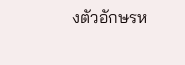งตัวอักษรห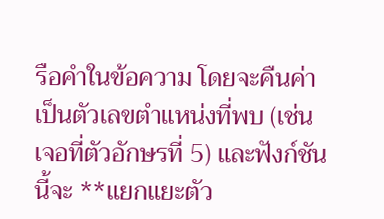รือคำในข้อความ โดยจะคืนค่าเป็นตัวเลขตำแหน่งที่พบ (เช่น เจอที่ตัวอักษรที่ 5) และฟังก์ชันนี้จะ **แยกแยะตัว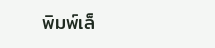พิมพ์เล็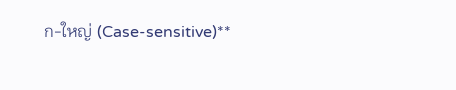ก-ใหญ่ (Case-sensitive)**